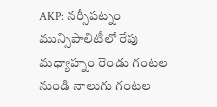AKP: నర్సీపట్నం మున్సిపాలిటీలో రేపు మధ్యాహ్నం రెండు గంటల నుండి నాలుగు గంటల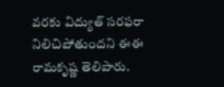వరకు విద్యుత్ సరఫరా నిలిచిపోతుందని ఈఈ రామకృష్ణ తెలిపారు.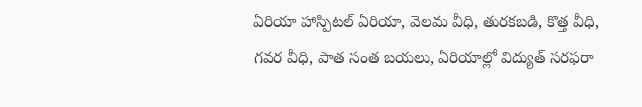ఏరియా హాస్పిటల్ ఏరియా, వెలమ వీధి, తురకబడి, కొత్త వీధి, గవర వీధి, పాత సంత బయలు, ఏరియాల్లో విద్యుత్ సరఫరా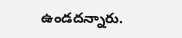ఉండదన్నారు.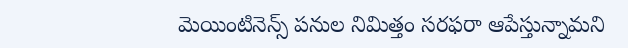మెయింటినెన్స్ పనుల నిమిత్తం సరఫరా ఆపేస్తున్నామని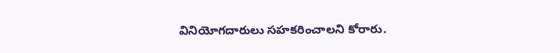వినియోగదారులు సహకరించాలని కోరారు.